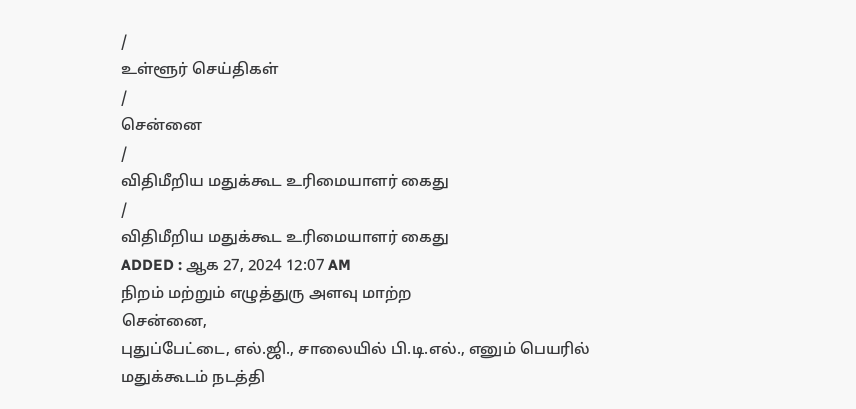/
உள்ளூர் செய்திகள்
/
சென்னை
/
விதிமீறிய மதுக்கூட உரிமையாளர் கைது
/
விதிமீறிய மதுக்கூட உரிமையாளர் கைது
ADDED : ஆக 27, 2024 12:07 AM
நிறம் மற்றும் எழுத்துரு அளவு மாற்ற
சென்னை,
புதுப்பேட்டை, எல்.ஜி., சாலையில் பி.டி.எல்., எனும் பெயரில் மதுக்கூடம் நடத்தி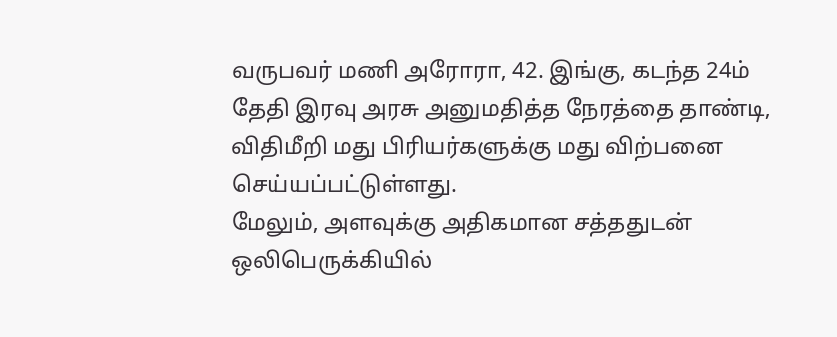வருபவர் மணி அரோரா, 42. இங்கு, கடந்த 24ம் தேதி இரவு அரசு அனுமதித்த நேரத்தை தாண்டி, விதிமீறி மது பிரியர்களுக்கு மது விற்பனை செய்யப்பட்டுள்ளது.
மேலும், அளவுக்கு அதிகமான சத்ததுடன் ஒலிபெருக்கியில்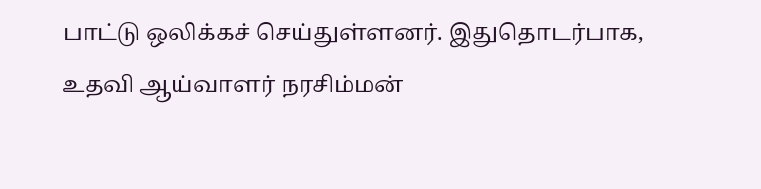பாட்டு ஒலிக்கச் செய்துள்ளனர். இதுதொடர்பாக, உதவி ஆய்வாளர் நரசிம்மன்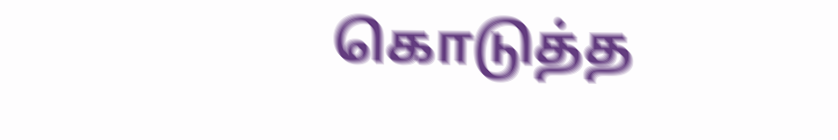கொடுத்த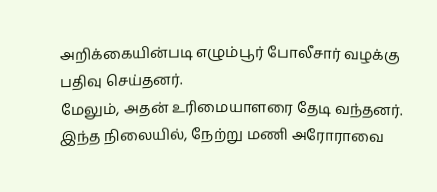அறிக்கையின்படி எழும்பூர் போலீசார் வழக்கு பதிவு செய்தனர்.
மேலும், அதன் உரிமையாளரை தேடி வந்தனர். இந்த நிலையில், நேற்று மணி அரோராவை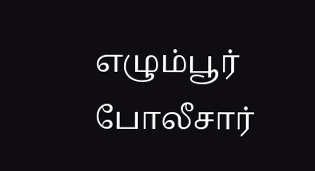எழும்பூர் போலீசார்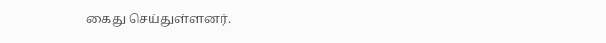கைது செய்துள்ளனர்.